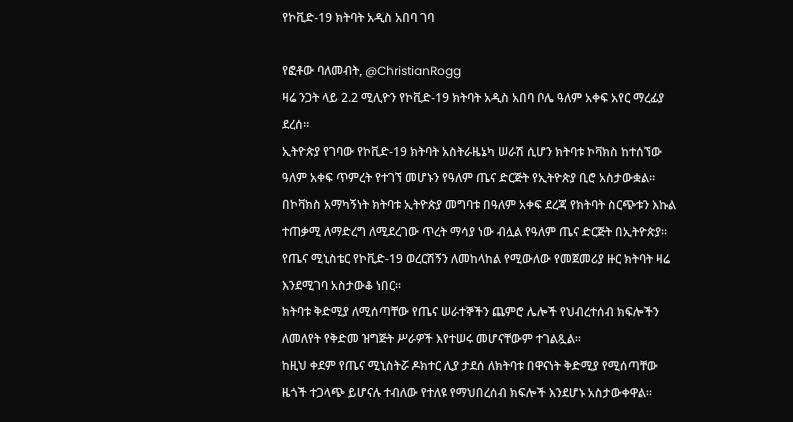የኮቪድ-19 ክትባት አዲስ አበባ ገባ

የፎቶው ባለመብት, @ChristianRogg
ዛሬ ንጋት ላይ 2.2 ሚሊዮን የኮቪድ-19 ክትባት አዲስ አበባ ቦሌ ዓለም አቀፍ አየር ማረፊያ ደረሰ።
ኢትዮጵያ የገባው የኮቪድ-19 ክትባት አስትራዜኔካ ሠራሽ ሲሆን ክትባቱ ኮቫክስ ከተሰኘው ዓለም አቀፍ ጥምረት የተገኘ መሆኑን የዓለም ጤና ድርጅት የኢትዮጵያ ቢሮ አስታውቋል።
በኮቫክስ አማካኝነት ክትባቱ ኢትዮጵያ መግባቱ በዓለም አቀፍ ደረጃ የክትባት ስርጭቱን እኩል ተጠቃሚ ለማድረግ ለሚደረገው ጥረት ማሳያ ነው ብሏል የዓለም ጤና ድርጅት በኢትዮጵያ።
የጤና ሚኒስቴር የኮቪድ-19 ወረርሽኝን ለመከላከል የሚውለው የመጀመሪያ ዙር ክትባት ዛሬ እንደሚገባ አስታውቆ ነበር።
ክትባቱ ቅድሚያ ለሚሰጣቸው የጤና ሠራተኞችን ጨምሮ ሌሎች የህብረተሰብ ክፍሎችን ለመለየት የቅድመ ዝግጅት ሥራዎች እየተሠሩ መሆናቸውም ተገልጿል።
ከዚህ ቀደም የጤና ሚኒስትሯ ዶክተር ሊያ ታደሰ ለክትባቱ በዋናነት ቅድሚያ የሚሰጣቸው ዜጎች ተጋላጭ ይሆናሉ ተብለው የተለዩ የማህበረሰብ ክፍሎች እንደሆኑ አስታውቀዋል።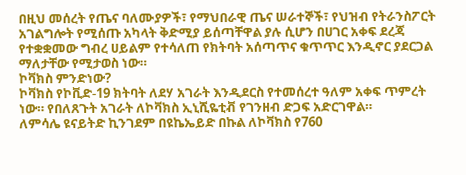በዚህ መሰረት የጤና ባለሙያዎች፣ የማህበራዊ ጤና ሠራተኞች፣ የህዝብ የትራንስፖርት አገልግሎት የሚሰጡ አካላት ቅድሚያ ይሰጣቸዋል ያሉ ሲሆን በሀገር አቀፍ ደረጃ የተቋቋመው ግብረ ሀይልም የተሳለጠ የክትባት አሰጣጥና ቁጥጥር እንዲኖር ያደርጋል ማለታቸው የሚታወስ ነው።
ኮቫክስ ምንድነው?
ኮቫክስ የኮቪድ-19 ክትባት ለደሃ አገራት እንዲደርስ የተመሰረተ ዓለም አቀፍ ጥምረት ነው። የበለጸጉት አገራት ለኮቫክስ ኢኒሺዬቲቭ የገንዘብ ድጋፍ አድርገዋል።
ለምሳሌ ዩናይትድ ኪንገደም በዩኬኤይድ በኩል ለኮቫክስ የ760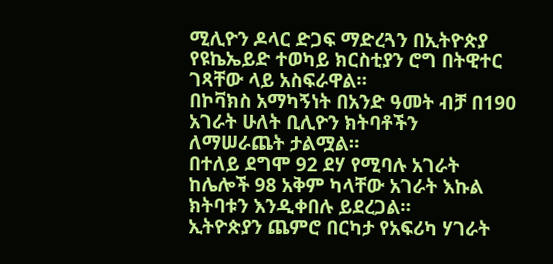ሚሊዮን ዶላር ድጋፍ ማድረጓን በኢትዮጵያ የዩኬኤይድ ተወካይ ክርስቲያን ሮግ በትዊተር ገጻቸው ላይ አስፍራዋል።
በኮቫክስ አማካኝነት በአንድ ዓመት ብቻ በ190 አገራት ሁለት ቢሊዮን ክትባቶችን ለማሠራጨት ታልሟል።
በተለይ ደግሞ 92 ደሃ የሚባሉ አገራት ከሌሎች 98 አቅም ካላቸው አገራት እኩል ክትባቱን እንዲቀበሉ ይደረጋል።
ኢትዮጵያን ጨምሮ በርካታ የአፍሪካ ሃገራት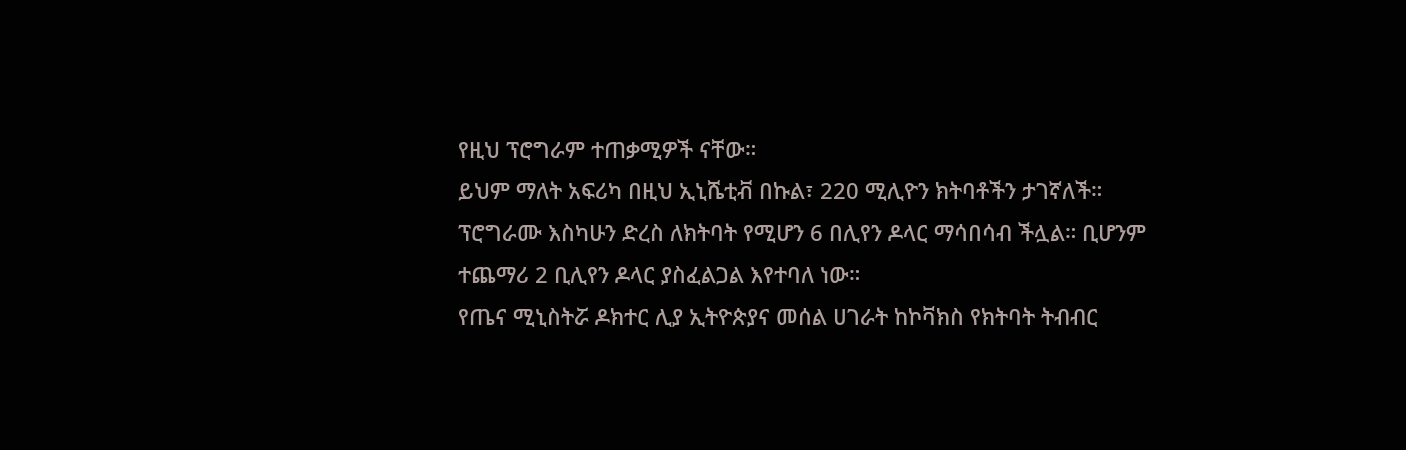የዚህ ፕሮግራም ተጠቃሚዎች ናቸው።
ይህም ማለት አፍሪካ በዚህ ኢኒሼቲቭ በኩል፣ 220 ሚሊዮን ክትባቶችን ታገኛለች።
ፕሮግራሙ እስካሁን ድረስ ለክትባት የሚሆን 6 በሊየን ዶላር ማሳበሳብ ችሏል። ቢሆንም ተጨማሪ 2 ቢሊየን ዶላር ያስፈልጋል እየተባለ ነው።
የጤና ሚኒስትሯ ዶክተር ሊያ ኢትዮጵያና መሰል ሀገራት ከኮቫክስ የክትባት ትብብር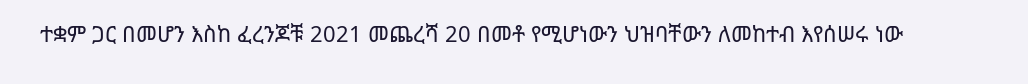ተቋም ጋር በመሆን እስከ ፈረንጆቹ 2021 መጨረሻ 20 በመቶ የሚሆነውን ህዝባቸውን ለመከተብ እየሰሠሩ ነው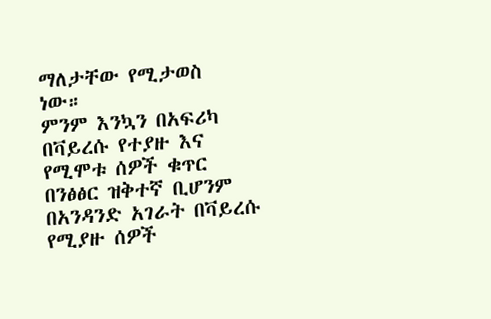ማለታቸው የሚታወስ ነው።
ምንም እንኳን በአፍሪካ በቫይረሱ የተያዙ እና የሚሞቱ ሰዎች ቁጥር በንፅፅር ዝቅተኛ ቢሆንም በአንዳንድ አገራት በቫይረሱ የሚያዙ ሰዎች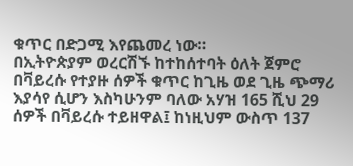ቁጥር በድጋሚ እየጨመረ ነው።
በኢትዮጵያም ወረርሽኙ ከተከሰተባት ዕለት ጀምሮ በቫይረሱ የተያዙ ሰዎች ቁጥር ከጊዜ ወደ ጊዜ ጭማሪ እያሳየ ሲሆን እስካሁንም ባለው አሃዝ 165 ሺህ 29 ሰዎች በቫይረሱ ተይዘዋል፤ ከነዚህም ውስጥ 137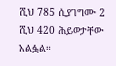ሺህ 785 ሲያገግሙ 2 ሺህ 420 ሕይወታቸው አልፏል።